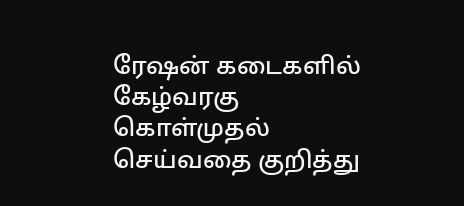ரேஷன் கடைகளில் கேழ்வரகு கொள்முதல் செய்வதை குறித்து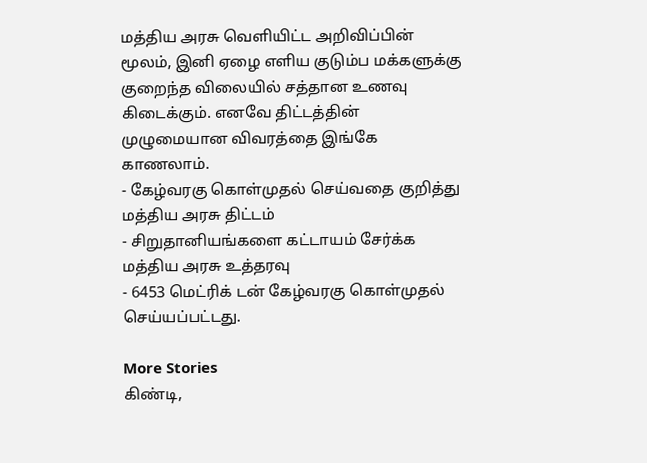மத்திய அரசு வெளியிட்ட அறிவிப்பின் மூலம், இனி ஏழை எளிய குடும்ப மக்களுக்கு குறைந்த விலையில் சத்தான உணவு கிடைக்கும். எனவே திட்டத்தின் முழுமையான விவரத்தை இங்கே காணலாம்.
- கேழ்வரகு கொள்முதல் செய்வதை குறித்து மத்திய அரசு திட்டம்
- சிறுதானியங்களை கட்டாயம் சேர்க்க மத்திய அரசு உத்தரவு
- 6453 மெட்ரிக் டன் கேழ்வரகு கொள்முதல் செய்யப்பட்டது.

More Stories
கிண்டி,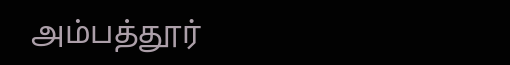அம்பத்தூர்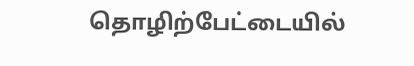தொழிற்பேட்டையில்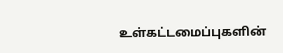உள்கட்டமைப்புகளின்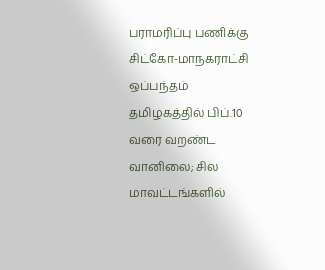பராமரிப்பு பணிக்கு சிட்கோ-மாநகராட்சி ஒப்பந்தம்
தமிழகத்தில் பிப்.10 வரை வறண்ட வானிலை; சில மாவட்டங்களில்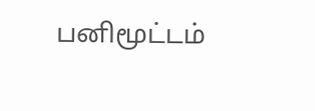பனிமூட்டம்